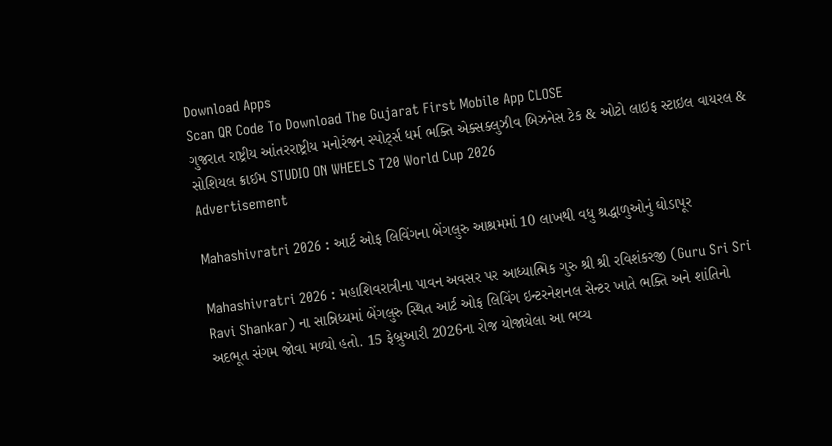Download Apps
Scan QR Code To Download The Gujarat First Mobile App CLOSE
ગુજરાત રાષ્ટ્રીય આંતરરાષ્ટ્રીય મનોરંજન સ્પોર્ટ્સ ધર્મ ભક્તિ એક્સક્લુઝીવ બિઝનેસ ટેક & ઓટો લાઇફ સ્ટાઇલ વાયરલ & સોશિયલ ક્રાઈમ STUDIO ON WHEELS T20 World Cup 2026
Advertisement

Mahashivratri 2026 : આર્ટ ઓફ લિવિંગના બેંગલુરુ આશ્રમમાં 10 લાખથી વધુ શ્રદ્ધાળુઓનું ઘોડાપૂર

Mahashivratri 2026 : મહાશિવરાત્રીના પાવન અવસર પર આધ્યાત્મિક ગુરુ શ્રી શ્રી રવિશંકરજી (Guru Sri Sri Ravi Shankar) ના સાન્નિધ્યમાં બેંગલુરુ સ્થિત આર્ટ ઓફ લિવિંગ ઇન્ટરનેશનલ સેન્ટર ખાતે ભક્તિ અને શાંતિનો અદભૂત સંગમ જોવા મળ્યો હતો. 15 ફેબ્રુઆરી 2026ના રોજ યોજાયેલા આ ભવ્ય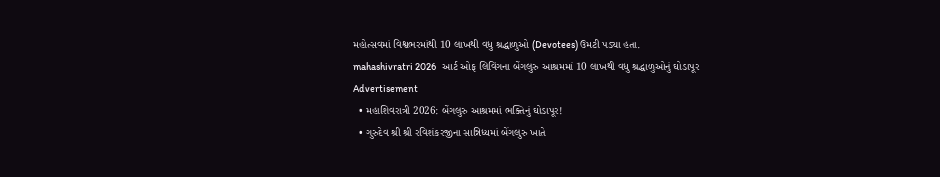મહોત્સવમાં વિશ્વભરમાંથી 10 લાખથી વધુ શ્રદ્ધાળુઓ (Devotees) ઉમટી પડ્યા હતા.
mahashivratri 2026   આર્ટ ઓફ લિવિંગના બેંગલુરુ આશ્રમમાં 10 લાખથી વધુ શ્રદ્ધાળુઓનું ઘોડાપૂર
Advertisement
  • મહાશિવરાત્રી 2026: બેંગલુરુ આશ્રમમાં ભક્તિનું ઘોડાપૂર!
  • ગુરુદેવ શ્રી શ્રી રવિશંકરજીના સાન્નિધ્યમાં બેંગલુરુ ખાતે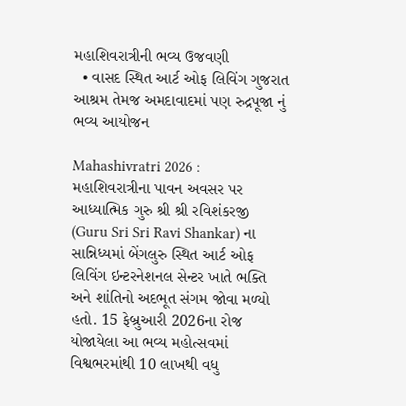મહાશિવરાત્રીની ભવ્ય ઉજવણી
  • વાસદ સ્થિત આર્ટ ઓફ લિવિંગ ગુજરાત આશ્રમ તેમજ અમદાવાદમાં પણ રુદ્રપૂજા નું ભવ્ય આયોજન

Mahashivratri 2026 : મહાશિવરાત્રીના પાવન અવસર પર આધ્યાત્મિક ગુરુ શ્રી શ્રી રવિશંકરજી (Guru Sri Sri Ravi Shankar) ના સાન્નિધ્યમાં બેંગલુરુ સ્થિત આર્ટ ઓફ લિવિંગ ઇન્ટરનેશનલ સેન્ટર ખાતે ભક્તિ અને શાંતિનો અદભૂત સંગમ જોવા મળ્યો હતો. 15 ફેબ્રુઆરી 2026ના રોજ યોજાયેલા આ ભવ્ય મહોત્સવમાં વિશ્વભરમાંથી 10 લાખથી વધુ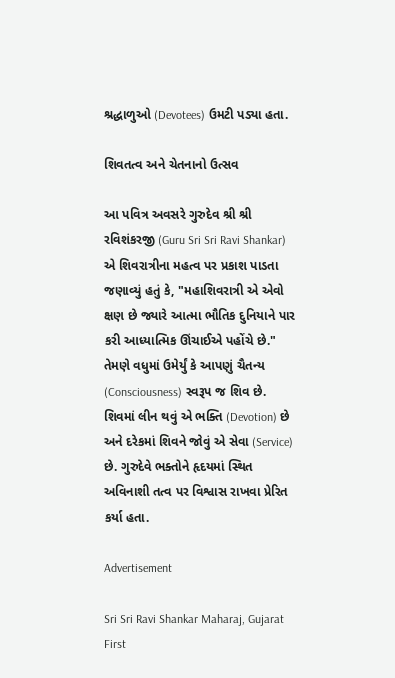શ્રદ્ધાળુઓ (Devotees) ઉમટી પડ્યા હતા.

શિવતત્વ અને ચેતનાનો ઉત્સવ

આ પવિત્ર અવસરે ગુરુદેવ શ્રી શ્રી રવિશંકરજી (Guru Sri Sri Ravi Shankar) એ શિવરાત્રીના મહત્વ પર પ્રકાશ પાડતા જણાવ્યું હતું કે, "મહાશિવરાત્રી એ એવો ક્ષણ છે જ્યારે આત્મા ભૌતિક દુનિયાને પાર કરી આધ્યાત્મિક ઊંચાઈએ પહોંચે છે." તેમણે વધુમાં ઉમેર્યું કે આપણું ચૈતન્ય (Consciousness) સ્વરૂપ જ શિવ છે. શિવમાં લીન થવું એ ભક્તિ (Devotion) છે અને દરેકમાં શિવને જોવું એ સેવા (Service) છે. ગુરુદેવે ભક્તોને હૃદયમાં સ્થિત અવિનાશી તત્વ પર વિશ્વાસ રાખવા પ્રેરિત કર્યા હતા.

Advertisement

Sri Sri Ravi Shankar Maharaj, Gujarat First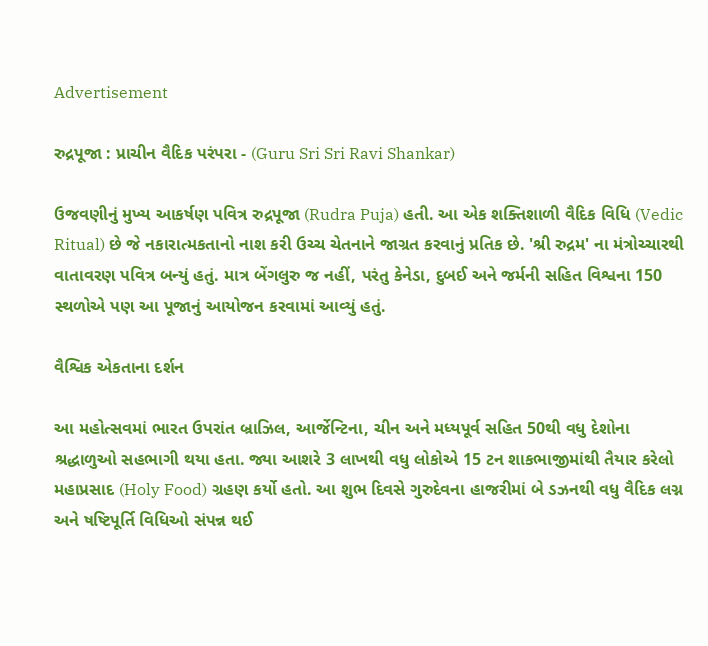Advertisement

રુદ્રપૂજા : પ્રાચીન વૈદિક પરંપરા - (Guru Sri Sri Ravi Shankar)

ઉજવણીનું મુખ્ય આકર્ષણ પવિત્ર રુદ્રપૂજા (Rudra Puja) હતી. આ એક શક્તિશાળી વૈદિક વિધિ (Vedic Ritual) છે જે નકારાત્મકતાનો નાશ કરી ઉચ્ચ ચેતનાને જાગ્રત કરવાનું પ્રતિક છે. 'શ્રી રુદ્રમ' ના મંત્રોચ્ચારથી વાતાવરણ પવિત્ર બન્યું હતું. માત્ર બેંગલુરુ જ નહીં, પરંતુ કેનેડા, દુબઈ અને જર્મની સહિત વિશ્વના 150 સ્થળોએ પણ આ પૂજાનું આયોજન કરવામાં આવ્યું હતું.

વૈશ્વિક એકતાના દર્શન

આ મહોત્સવમાં ભારત ઉપરાંત બ્રાઝિલ, આર્જેન્ટિના, ચીન અને મધ્યપૂર્વ સહિત 50થી વધુ દેશોના શ્રદ્ધાળુઓ સહભાગી થયા હતા. જ્યા આશરે 3 લાખથી વધુ લોકોએ 15 ટન શાકભાજીમાંથી તૈયાર કરેલો મહાપ્રસાદ (Holy Food) ગ્રહણ કર્યો હતો. આ શુભ દિવસે ગુરુદેવના હાજરીમાં બે ડઝનથી વધુ વૈદિક લગ્ન અને ષષ્ટિપૂર્તિ વિધિઓ સંપન્ન થઈ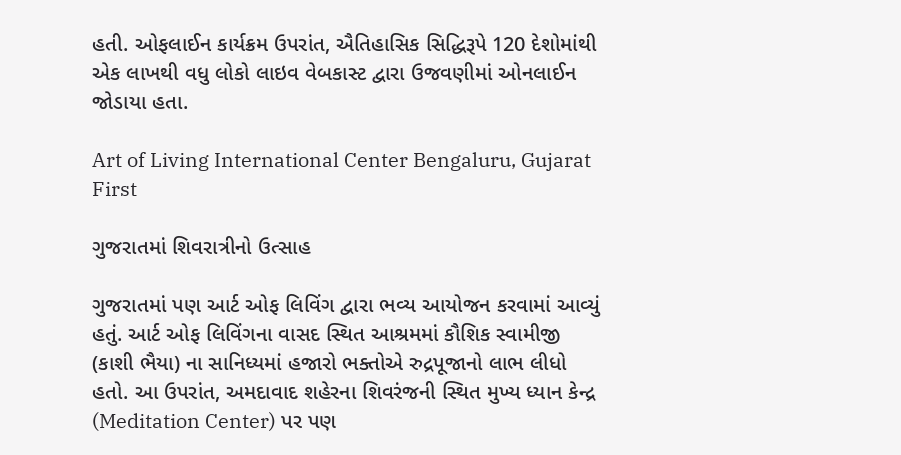હતી. ઓફલાઈન કાર્યક્રમ ઉપરાંત, ઐતિહાસિક સિદ્ધિરૂપે 120 દેશોમાંથી એક લાખથી વધુ લોકો લાઇવ વેબકાસ્ટ દ્વારા ઉજવણીમાં ઓનલાઈન જોડાયા હતા.

Art of Living International Center Bengaluru, Gujarat First

ગુજરાતમાં શિવરાત્રીનો ઉત્સાહ

ગુજરાતમાં પણ આર્ટ ઓફ લિવિંગ દ્વારા ભવ્ય આયોજન કરવામાં આવ્યું હતું. આર્ટ ઓફ લિવિંગના વાસદ સ્થિત આશ્રમમાં કૌશિક સ્વામીજી (કાશી ભૈયા) ના સાનિધ્યમાં હજારો ભક્તોએ રુદ્રપૂજાનો લાભ લીધો હતો. આ ઉપરાંત, અમદાવાદ શહેરના શિવરંજની સ્થિત મુખ્ય ધ્યાન કેન્દ્ર (Meditation Center) પર પણ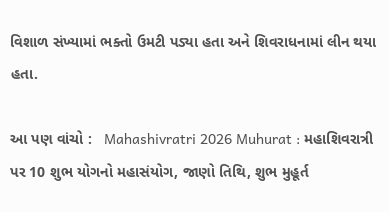વિશાળ સંખ્યામાં ભક્તો ઉમટી પડ્યા હતા અને શિવરાધનામાં લીન થયા હતા.

આ પણ વાંચો :   Mahashivratri 2026 Muhurat : મહાશિવરાત્રી પર 10 શુભ યોગનો મહાસંયોગ, જાણો તિથિ, શુભ મુહૂર્ત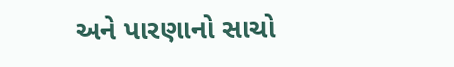અને પારણાનો સાચો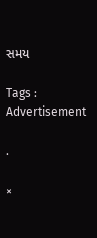સમય

Tags :
Advertisement

.

×